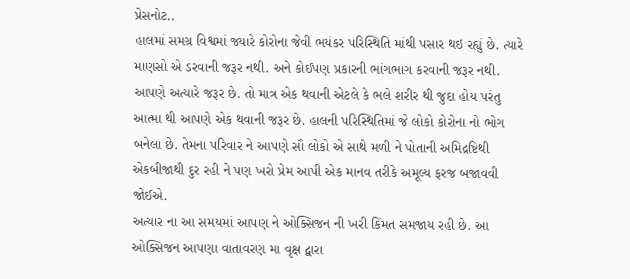પ્રેસનોટ..
હાલમાં સમગ્ર વિશ્વમાં જ્યારે કોરોના જેવી ભયંકર પરિસ્થિતિ માંથી પસાર થઇ રહ્યું છે. ત્યારે માણસો એ ડરવાની જરૂર નથી. અને કોઈપણ પ્રકારની ભાંગભાગ કરવાની જરૂર નથી. આપણે અત્યારે જરૂર છે. તો માત્ર એક થવાની એટલે કે ભલે શરીર થી જુદા હોય પરંતુ આત્મા થી આપણે એક થવાની જરૂર છે. હાલની પરિસ્થિતિમાં જે લોકો કોરોના નો ભોગ બનેલા છે. તેમના પરિવાર ને આપણે સૌ લોકો એ સાથે મળી ને પોતાની અમિદ્રષ્ટિથી એકબીજાથી દુર રહી ને પણ ખરો પ્રેમ આપી એક માનવ તરીકે અમૂલ્ય ફરજ બજાવવી જોઈએ.
અત્યાર ના આ સમયમાં આપણ ને ઓક્સિજન ની ખરી કિંમત સમજાય રહી છે. આ ઓક્સિજન આપણા વાતાવરણ મા વૃક્ષ દ્વારા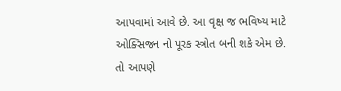આપવામાં આવે છે. આ વૃક્ષ જ ભવિષ્ય માટે ઓક્સિજન નો પૂરક સ્ત્રોત બની શકે એમ છે. તો આપણે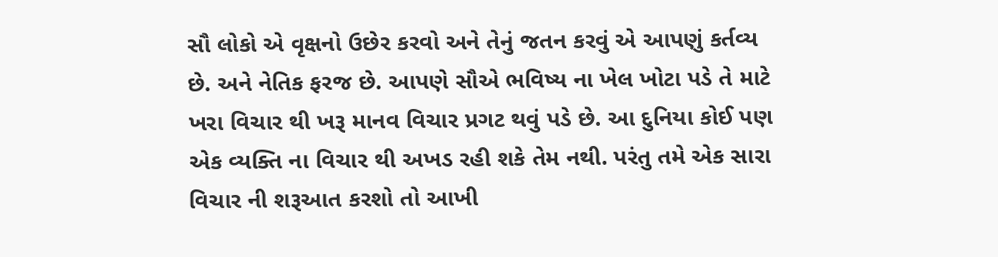સૌ લોકો એ વૃક્ષનો ઉછેર કરવો અને તેનું જતન કરવું એ આપણું કર્તવ્ય છે. અને નેતિક ફરજ છે. આપણે સૌએ ભવિષ્ય ના ખેલ ખોટા પડે તે માટે ખરા વિચાર થી ખરૂ માનવ વિચાર પ્રગટ થવું પડે છે. આ દુનિયા કોઈ પણ એક વ્યક્તિ ના વિચાર થી અખડ રહી શકે તેમ નથી. પરંતુ તમે એક સારા વિચાર ની શરૂઆત કરશો તો આખી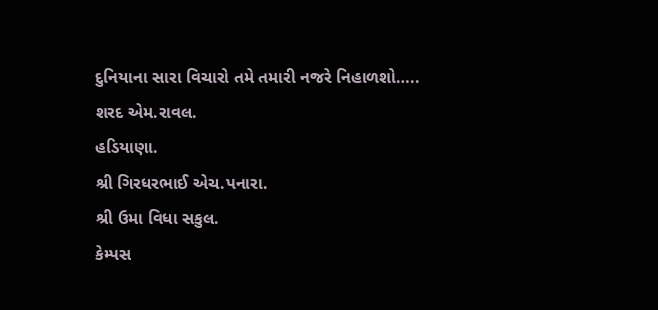દુનિયાના સારા વિચારો તમે તમારી નજરે નિહાળશો…..
શરદ એમ.રાવલ.
હડિયાણા.
શ્રી ગિરધરભાઈ એચ.પનારા.
શ્રી ઉમા વિધા સકુલ.
કેમ્પસ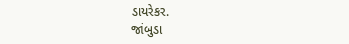ડાયરેકર.
જાંબુડા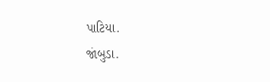પાટિયા.
જાંબુડા.